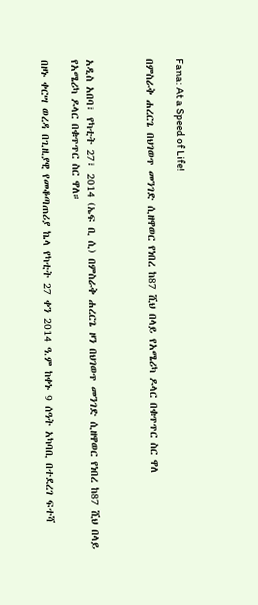Fana: At a Speed of Life!

በምስራቅ ሐረርጌ በህገወጥ መንገድ ሲዘዋወር የነበረ ከ87 ሺህ በላይ የአሜሪካ ዶላር በቁጥጥር ስር ዋለ



አዲስ አበባ፣ የካቲት 27፣ 2014 (ኤፍ ቢ ሲ) በምስራቅ ሐረርጌ ዞን በህገወጥ መንገድ ሲዘዋወር የነበረ ከ87 ሺህ በላይ የአሜሪካ ዶላር በቁጥጥር ስር ዋለ።

በዞኑ ቀርሣ ወረዳ በጊዚያዊ የመቆጣጠሪያ ኬላ የካቲት 27 ቀን 2014 ዓ.ም ከቀኑ 9 ሰዓት አካባቢ በተደረገ ፍተሻ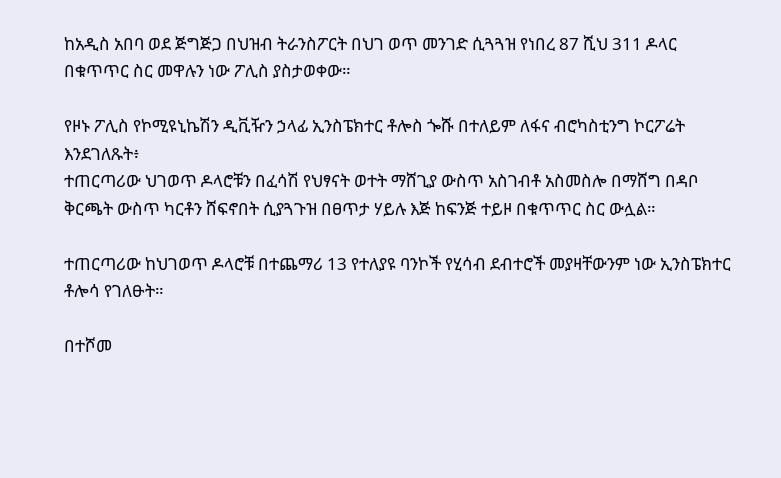ከአዲስ አበባ ወደ ጅግጅጋ በህዝብ ትራንስፖርት በህገ ወጥ መንገድ ሲጓጓዝ የነበረ 87 ሺህ 311 ዶላር በቁጥጥር ስር መዋሉን ነው ፖሊስ ያስታወቀው።

የዞኑ ፖሊስ የኮሚዩኒኬሽን ዲቪዥን ኃላፊ ኢንስፔክተር ቶሎስ ጐሹ በተለይም ለፋና ብሮካስቲንግ ኮርፖሬት እንደገለጹት፥
ተጠርጣሪው ህገወጥ ዶላሮቹን በፈሳሽ የህፃናት ወተት ማሸጊያ ውስጥ አስገብቶ አስመስሎ በማሸግ በዳቦ ቅርጫት ውስጥ ካርቶን ሸፍኖበት ሲያጓጉዝ በፀጥታ ሃይሉ እጅ ከፍንጅ ተይዞ በቁጥጥር ስር ውሏል።

ተጠርጣሪው ከህገወጥ ዶላሮቹ በተጨማሪ 13 የተለያዩ ባንኮች የሂሳብ ደብተሮች መያዛቸውንም ነው ኢንስፔክተር ቶሎሳ የገለፁት።

በተሾመ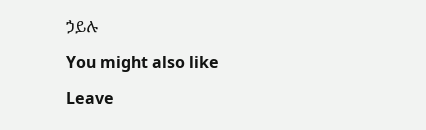ኃይሉ

You might also like

Leave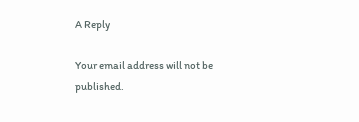A Reply

Your email address will not be published.